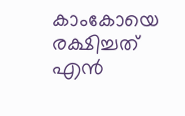കാംകോയെ രക്ഷിച്ചത് എന്‍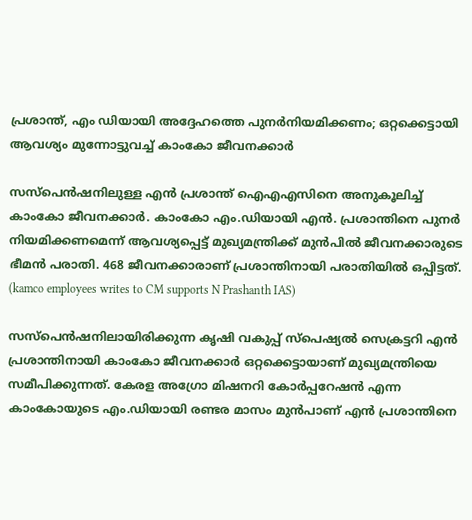പ്രശാന്ത്, എം ഡിയായി അദ്ദേഹത്തെ പുനര്‍നിയമിക്കണം; ഒറ്റക്കെട്ടായി ആവശ്യം മുന്നോട്ടുവച്ച് കാംകോ ജീവനക്കാര്‍

സസ്‌പെന്‍ഷനിലുള്ള എന്‍ പ്രശാന്ത് ഐഎഎസിനെ അനുകൂലിച്ച് കാംകോ ജീവനക്കാര്‍. കാംകോ എം.ഡിയായി എന്‍. പ്രശാന്തിനെ പുനര്‍ നിയമിക്കണമെന്ന് ആവശ്യപ്പെട്ട് മുഖ്യമന്ത്രിക്ക് മുന്‍പില്‍ ജീവനക്കാരുടെ ഭീമന്‍ പരാതി. 468 ജീവനക്കാരാണ് പ്രശാന്തിനായി പരാതിയില്‍ ഒപ്പിട്ടത്. (kamco employees writes to CM supports N Prashanth IAS)

സസ്‌പെന്‍ഷനിലായിരിക്കുന്ന കൃഷി വകുപ്പ് സ്‌പെഷ്യല്‍ സെക്രട്ടറി എന്‍ പ്രശാന്തിനായി കാംകോ ജീവനക്കാര്‍ ഒറ്റക്കെട്ടായാണ് മുഖ്യമന്ത്രിയെ സമീപിക്കുന്നത്. കേരള അഗ്രോ മിഷനറി കോര്‍പ്പറേഷന്‍ എന്ന കാംകോയുടെ എം.ഡിയായി രണ്ടര മാസം മുന്‍പാണ് എന്‍ പ്രശാന്തിനെ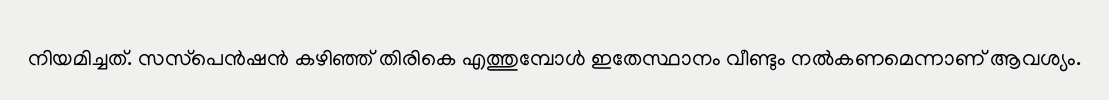നിയമിച്ചത്. സസ്‌പെന്‍ഷന്‍ കഴിഞ്ഞ് തിരികെ എത്തുമ്പോള്‍ ഇതേസ്ഥാനം വീണ്ടും നല്‍കണമെന്നാണ് ആവശ്യം.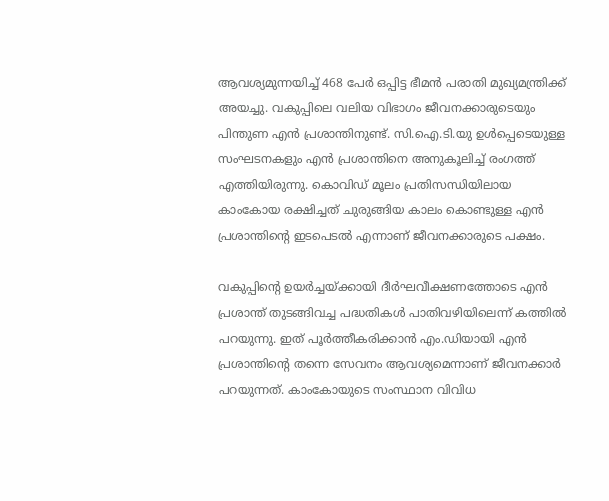ആവശ്യമുന്നയിച്ച് 468 പേര്‍ ഒപ്പിട്ട ഭീമന്‍ പരാതി മുഖ്യമന്ത്രിക്ക് അയച്ചു. വകുപ്പിലെ വലിയ വിഭാഗം ജീവനക്കാരുടെയും പിന്തുണ എന്‍ പ്രശാന്തിനുണ്ട്. സി.ഐ.ടി.യു ഉള്‍പ്പെടെയുള്ള സംഘടനകളും എന്‍ പ്രശാന്തിനെ അനുകൂലിച്ച് രംഗത്ത് എത്തിയിരുന്നു. കൊവിഡ് മൂലം പ്രതിസന്ധിയിലായ കാംകോയ രക്ഷിച്ചത് ചുരുങ്ങിയ കാലം കൊണ്ടുള്ള എന്‍ പ്രശാന്തിന്റെ ഇടപെടല്‍ എന്നാണ് ജീവനക്കാരുടെ പക്ഷം.

വകുപ്പിന്റെ ഉയര്‍ച്ചയ്ക്കായി ദീര്‍ഘവീക്ഷണത്തോടെ എന്‍ പ്രശാന്ത് തുടങ്ങിവച്ച പദ്ധതികള്‍ പാതിവഴിയിലെന്ന് കത്തില്‍ പറയുന്നു. ഇത് പൂര്‍ത്തീകരിക്കാന്‍ എം.ഡിയായി എന്‍ പ്രശാന്തിന്റെ തന്നെ സേവനം ആവശ്യമെന്നാണ് ജീവനക്കാര്‍ പറയുന്നത്. കാംകോയുടെ സംസ്ഥാന വിവിധ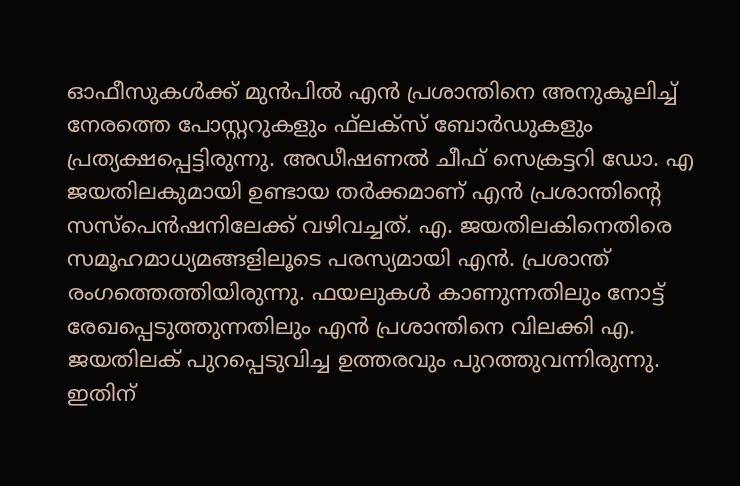ഓഫീസുകള്‍ക്ക് മുന്‍പില്‍ എന്‍ പ്രശാന്തിനെ അനുകൂലിച്ച് നേരത്തെ പോസ്റ്ററുകളും ഫ്‌ലക്‌സ് ബോര്‍ഡുകളും പ്രത്യക്ഷപ്പെട്ടിരുന്നു. അഡീഷണല്‍ ചീഫ് സെക്രട്ടറി ഡോ. എ ജയതിലകുമായി ഉണ്ടായ തര്‍ക്കമാണ് എന്‍ പ്രശാന്തിന്റെ സസ്‌പെന്‍ഷനിലേക്ക് വഴിവച്ചത്. എ. ജയതിലകിനെതിരെ സമൂഹമാധ്യമങ്ങളിലൂടെ പരസ്യമായി എന്‍. പ്രശാന്ത് രംഗത്തെത്തിയിരുന്നു. ഫയലുകള്‍ കാണുന്നതിലും നോട്ട് രേഖപ്പെടുത്തുന്നതിലും എന്‍ പ്രശാന്തിനെ വിലക്കി എ. ജയതിലക് പുറപ്പെടുവിച്ച ഉത്തരവും പുറത്തുവന്നിരുന്നു. ഇതിന്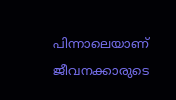പിന്നാലെയാണ് ജീവനക്കാരുടെ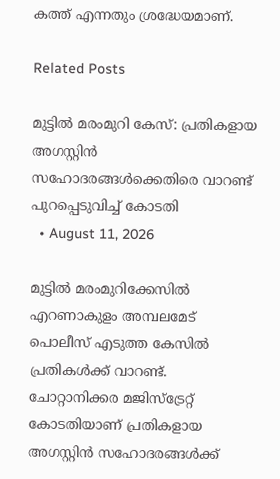കത്ത് എന്നതും ശ്രദ്ധേയമാണ്.

Related Posts

മുട്ടിൽ മരംമുറി കേസ്: പ്രതികളായ അഗസ്റ്റിൻ സഹോദരങ്ങൾക്കെതിരെ വാറണ്ട് പുറപ്പെടുവിച്ച് കോടതി
  • August 11, 2026

മുട്ടിൽ മരംമുറിക്കേസിൽ എറണാകുളം അമ്പലമേട് പൊലീസ് എടുത്ത കേസിൽ പ്രതികൾക്ക് വാറണ്ട്. ചോറ്റാനിക്കര മജിസ്ട്രേറ്റ് കോടതിയാണ് പ്രതികളായ അഗസ്റ്റിൻ സഹോദരങ്ങൾക്ക്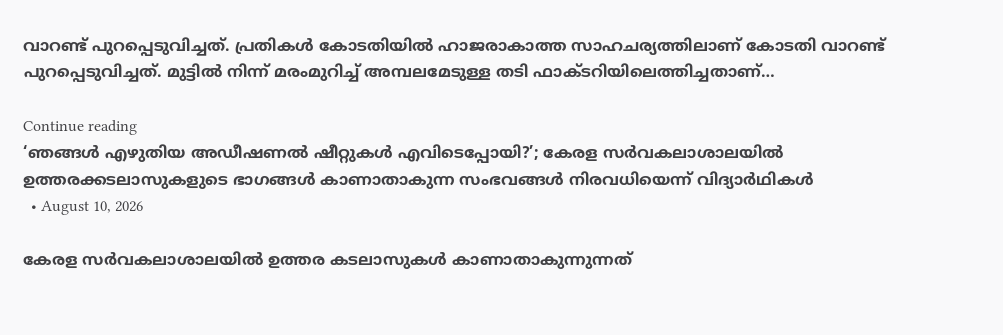വാറണ്ട് പുറപ്പെടുവിച്ചത്. പ്രതികൾ കോടതിയിൽ ഹാജരാകാത്ത സാഹചര്യത്തിലാണ് കോടതി വാറണ്ട് പുറപ്പെടുവിച്ചത്. മുട്ടിൽ നിന്ന് മരംമുറിച്ച് അമ്പലമേടുള്ള തടി ഫാക്ടറിയിലെത്തിച്ചതാണ്…

Continue reading
‘ഞങ്ങള്‍ എഴുതിയ അഡീഷണല്‍ ഷീറ്റുകള്‍ എവിടെപ്പോയി?’; കേരള സര്‍വകലാശാലയില്‍ ഉത്തരക്കടലാസുകളുടെ ഭാഗങ്ങള്‍ കാണാതാകുന്ന സംഭവങ്ങള്‍ നിരവധിയെന്ന് വിദ്യാര്‍ഥികള്‍
  • August 10, 2026

കേരള സര്‍വകലാശാലയില്‍ ഉത്തര കടലാസുകള്‍ കാണാതാകുന്നുന്നത്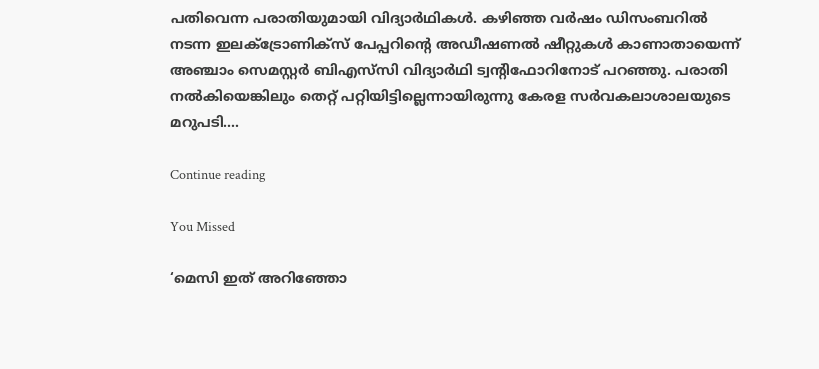പതിവെന്ന പരാതിയുമായി വിദ്യാര്‍ഥികള്‍. കഴിഞ്ഞ വര്‍ഷം ഡിസംബറില്‍ നടന്ന ഇലക്ട്രോണിക്‌സ് പേപ്പറിന്റെ അഡീഷണല്‍ ഷീറ്റുകള്‍ കാണാതായെന്ന് അഞ്ചാം സെമസ്റ്റര്‍ ബിഎസ്‌സി വിദ്യാര്‍ഥി ട്വന്റിഫോറിനോട് പറഞ്ഞു. പരാതി നല്‍കിയെങ്കിലും തെറ്റ് പറ്റിയിട്ടില്ലെന്നായിരുന്നു കേരള സര്‍വകലാശാലയുടെ മറുപടി.…

Continue reading

You Missed

‘മെസി ഇത് അറിഞ്ഞോ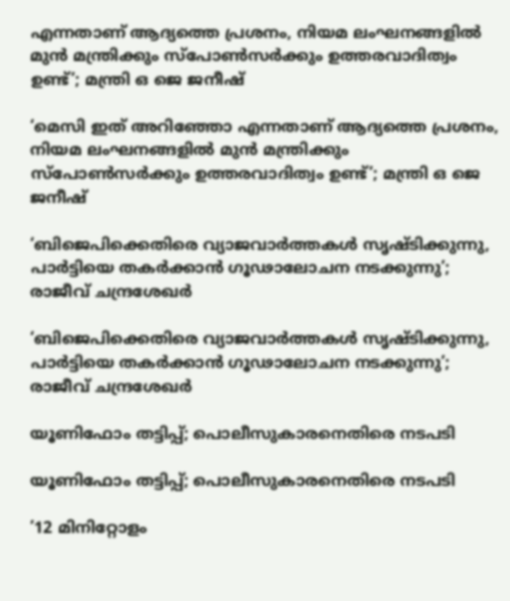എന്നതാണ് ആദ്യത്തെ പ്രശനം, നിയമ ലംഘനങ്ങളിൽ മുൻ മന്ത്രിക്കും സ്പോൺസർക്കും ഉത്തരവാദിത്വം ഉണ്ട്’; മന്ത്രി ഒ ജെ ജനീഷ്

‘മെസി ഇത് അറിഞ്ഞോ എന്നതാണ് ആദ്യത്തെ പ്രശനം, നിയമ ലംഘനങ്ങളിൽ മുൻ മന്ത്രിക്കും സ്പോൺസർക്കും ഉത്തരവാദിത്വം ഉണ്ട്’; മന്ത്രി ഒ ജെ ജനീഷ്

‘ബിജെപിക്കെതിരെ വ്യാജവാർത്തകൾ സൃഷ്‌ടിക്കുന്നു, പാർട്ടിയെ തകർക്കാൻ ഗൂഢാലോചന നടക്കുന്നു’; രാജീവ് ചന്ദ്രശേഖർ

‘ബിജെപിക്കെതിരെ വ്യാജവാർത്തകൾ സൃഷ്‌ടിക്കുന്നു, പാർട്ടിയെ തകർക്കാൻ ഗൂഢാലോചന നടക്കുന്നു’; രാജീവ് ചന്ദ്രശേഖർ

യൂണിഫോം തട്ടിപ്പ്; പൊലീസുകാരനെതിരെ നടപടി

യൂണിഫോം തട്ടിപ്പ്; പൊലീസുകാരനെതിരെ നടപടി

’12 മിനിറ്റോളം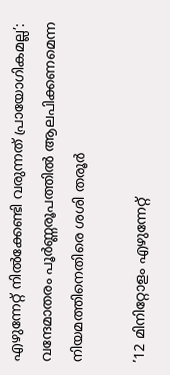എഴുന്നേറ്റ് നിൽക്കേണ്ടി വരുന്നത് പ്രായോഗികമല്ല’: വന്ദേമാതരം പൂർണ്ണരൂപത്തിൽ ആലപിക്കണമെന്ന നിയമത്തിനെതിരെ ശശി തരൂർ

’12 മിനിറ്റോളം എഴുന്നേറ്റ്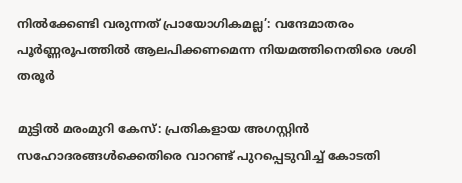നിൽക്കേണ്ടി വരുന്നത് പ്രായോഗികമല്ല’: വന്ദേമാതരം പൂർണ്ണരൂപത്തിൽ ആലപിക്കണമെന്ന നിയമത്തിനെതിരെ ശശി തരൂർ

മുട്ടിൽ മരംമുറി കേസ്: പ്രതികളായ അഗസ്റ്റിൻ സഹോദരങ്ങൾക്കെതിരെ വാറണ്ട് പുറപ്പെടുവിച്ച് കോടതി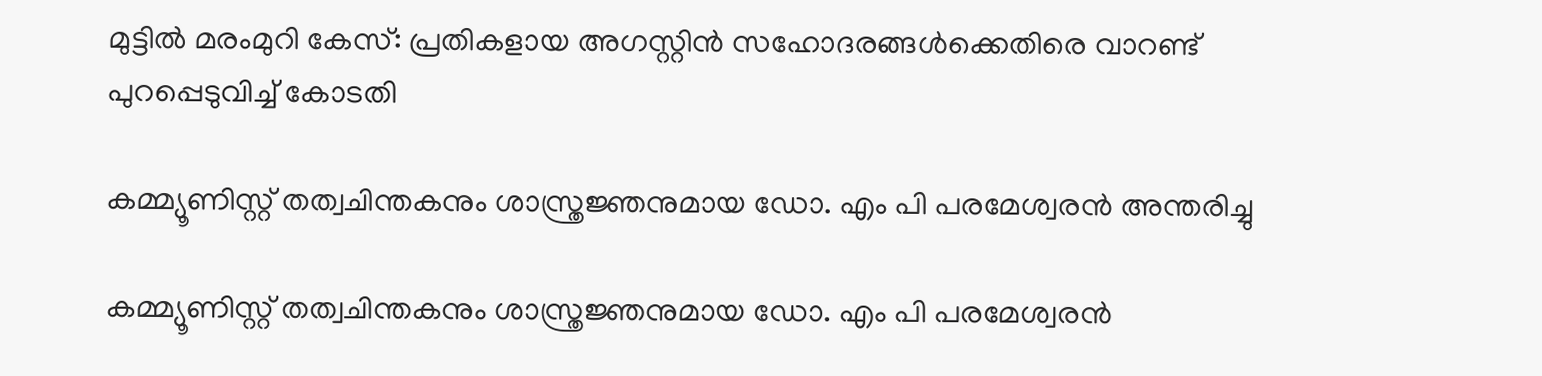മുട്ടിൽ മരംമുറി കേസ്: പ്രതികളായ അഗസ്റ്റിൻ സഹോദരങ്ങൾക്കെതിരെ വാറണ്ട് പുറപ്പെടുവിച്ച് കോടതി

കമ്മ്യൂണിസ്റ്റ് തത്വചിന്തകനും ശാസ്ത്രജ്ഞനുമായ ഡോ. എം പി പരമേശ്വരൻ അന്തരിച്ചു‌

കമ്മ്യൂണിസ്റ്റ് തത്വചിന്തകനും ശാസ്ത്രജ്ഞനുമായ ഡോ. എം പി പരമേശ്വരൻ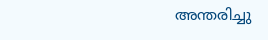അന്തരിച്ചു‌